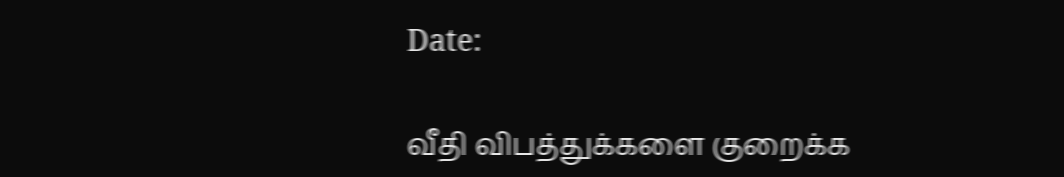Date:

வீதி விபத்துக்களை குறைக்க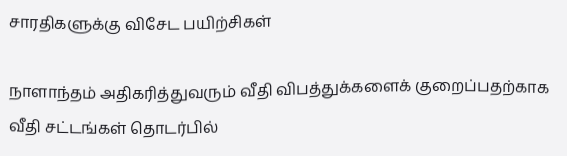சாரதிகளுக்கு விசேட பயிற்சிகள்

நாளாந்தம் அதிகரித்துவரும் வீதி விபத்துக்களைக் குறைப்பதற்காக வீதி சட்டங்கள் தொடர்பில்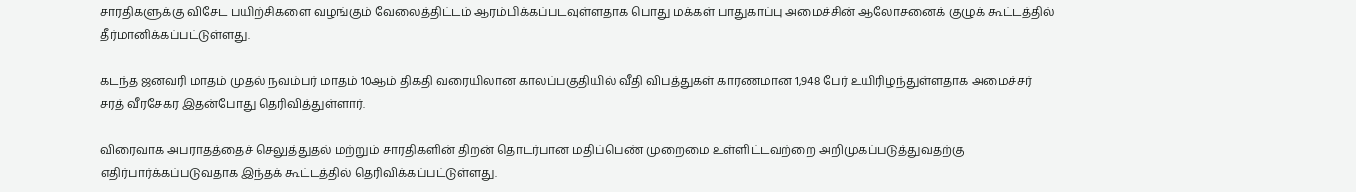சாரதிகளுக்கு விசேட பயிற்சிகளை வழங்கும் வேலைத்திட்டம் ஆரம்பிக்கப்படவுள்ளதாக பொது மக்கள் பாதுகாப்பு அமைச்சின் ஆலோசனைக் குழுக் கூட்டத்தில் தீர்மானிக்கப்பட்டுள்ளது.

கடந்த ஜனவரி மாதம் முதல் நவம்பர் மாதம் 10ஆம் திகதி வரையிலான காலப்பகுதியில் வீதி விபத்துகள் காரணமான 1,948 பேர் உயிரிழந்துள்ளதாக அமைச்சர் சரத் வீரசேகர இதன்போது தெரிவித்துள்ளார்.

விரைவாக அபராதத்தைச் செலுத்துதல் மற்றும் சாரதிகளின் திறன் தொடர்பான மதிப்பெண் முறைமை உள்ளிட்டவற்றை அறிமுகப்படுத்துவதற்கு எதிர்பார்க்கப்படுவதாக இந்தக் கூட்டத்தில் தெரிவிக்கப்பட்டுள்ளது.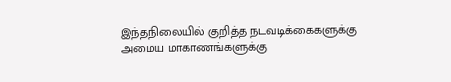இந்தநிலையில் குறித்த நடவடிக்கைகளுக்கு அமைய மாகாணங்களுக்கு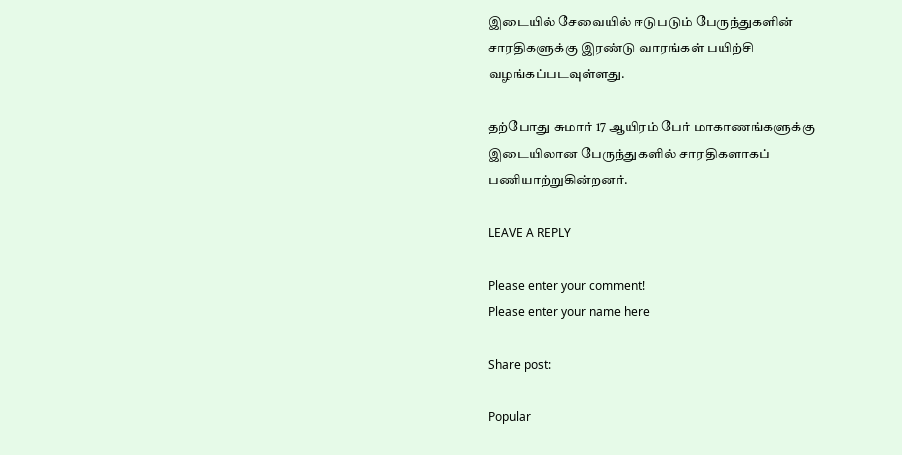இடையில் சேவையில் ஈடுபடும் பேருந்துகளின் சாரதிகளுக்கு இரண்டு வாரங்கள் பயிற்சி வழங்கப்படவுள்ளது.

தற்போது சுமார் 17 ஆயிரம் பேர் மாகாணங்களுக்கு இடையிலான பேருந்துகளில் சாரதிகளாகப் பணியாற்றுகின்றனர்.

LEAVE A REPLY

Please enter your comment!
Please enter your name here

Share post:

Popular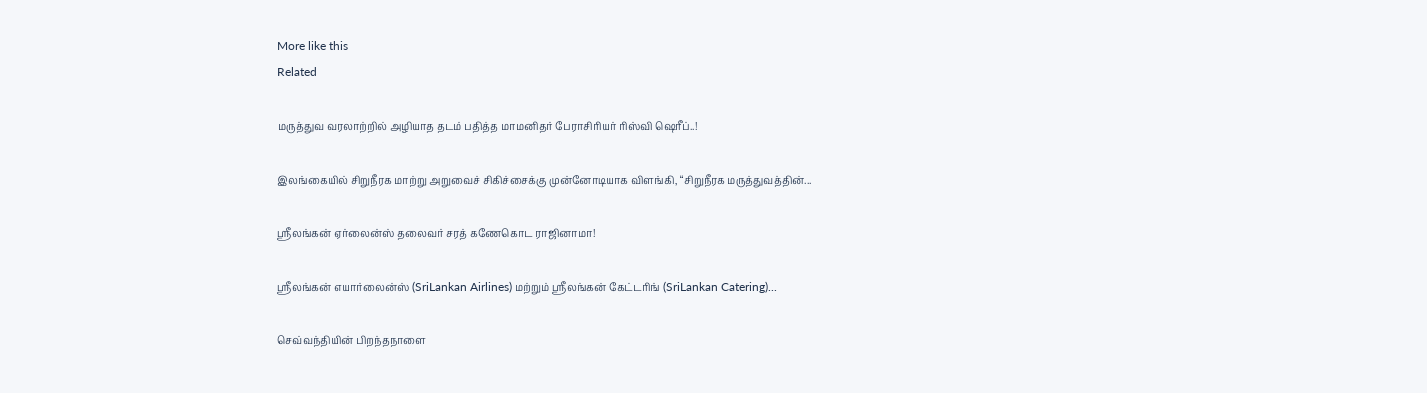More like this
Related

மருத்துவ வரலாற்றில் அழியாத தடம் பதித்த மாமனிதர் பேராசிரியர் ரிஸ்வி ஷெரீப்..!

இலங்கையில் சிறுநீரக மாற்று அறுவைச் சிகிச்சைக்கு முன்னோடியாக விளங்கி, “சிறுநீரக மருத்துவத்தின்...

ஸ்ரீலங்கன் ஏர்லைன்ஸ் தலைவர் சரத் கணேகொட ராஜினாமா!

ஸ்ரீலங்கன் எயார்லைன்ஸ் (SriLankan Airlines) மற்றும் ஸ்ரீலங்கன் கேட்டரிங் (SriLankan Catering)...

செவ்வந்தியின் பிறந்தநாளை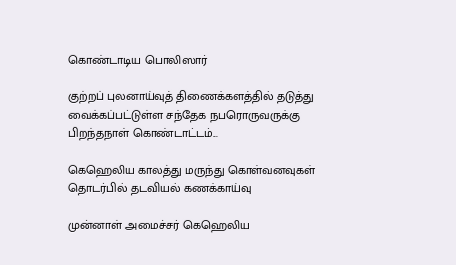கொண்டாடிய பொலிஸார்

குற்றப் புலனாய்வுத் திணைக்களத்தில் தடுத்து வைக்கப்பட்டுள்ள சந்தேக நபரொருவருக்கு பிறந்தநாள் கொண்டாட்டம்...

கெஹெலிய காலத்து மருந்து கொள்வனவுகள் தொடர்பில் தடவியல் கணக்காய்வு

முன்னாள் அமைச்சர் கெஹெலிய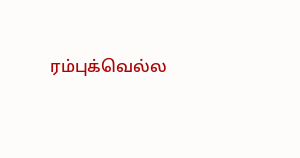ரம்புக்வெல்ல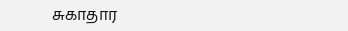சுகாதார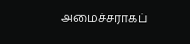அமைச்சராகப்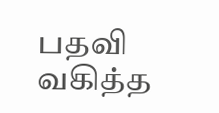பதவி வகித்த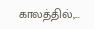காலத்தில்,...